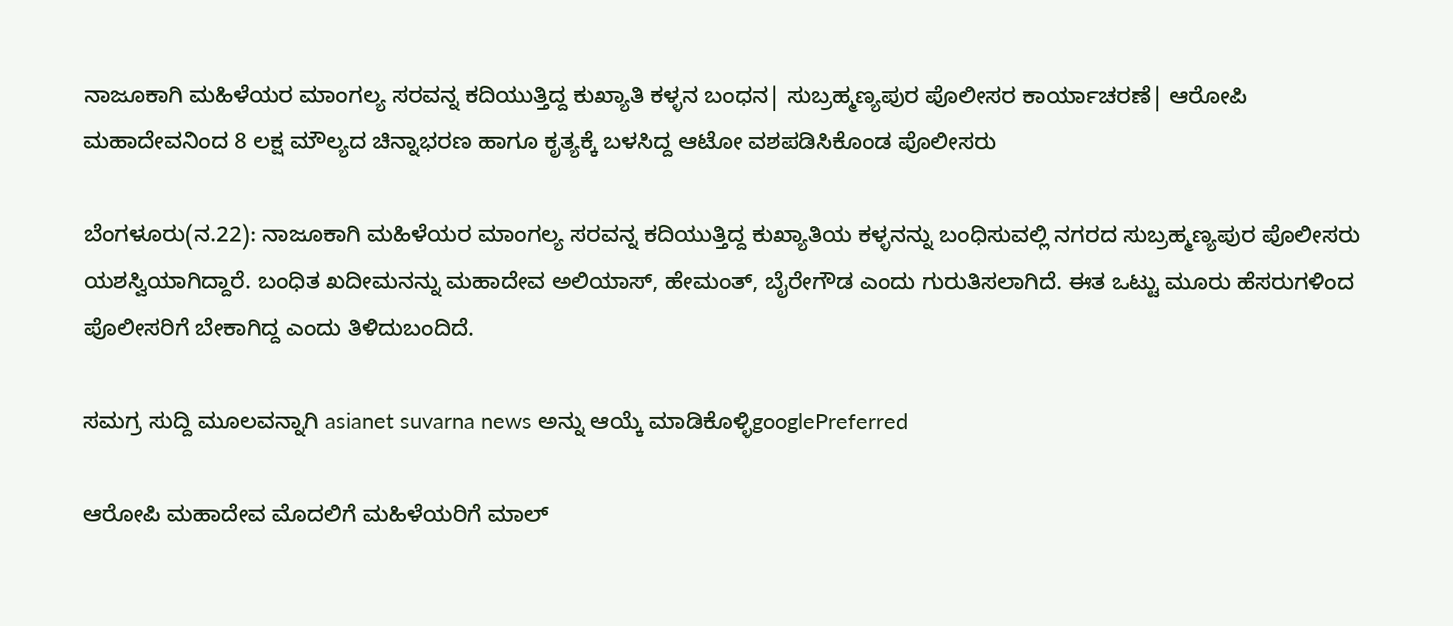ನಾಜೂಕಾಗಿ ಮಹಿಳೆಯರ ಮಾಂಗಲ್ಯ‌ ಸರವನ್ನ ಕದಿಯುತ್ತಿದ್ದ ಕುಖ್ಯಾತಿ ಕಳ್ಳನ ಬಂಧನ| ಸುಬ್ರಹ್ಮಣ್ಯಪುರ ಪೊಲೀಸರ ಕಾರ್ಯಾಚರಣೆ| ಆರೋಪಿ ಮಹಾದೇವನಿಂದ 8 ಲಕ್ಷ ಮೌಲ್ಯದ ಚಿನ್ನಾಭರಣ ಹಾಗೂ ಕೃತ್ಯಕ್ಕೆ ಬಳಸಿದ್ದ ಆಟೋ ವಶಪಡಿಸಿಕೊಂಡ ಪೊಲೀಸರು

ಬೆಂಗಳೂರು(ನ.22): ನಾಜೂಕಾಗಿ ಮಹಿಳೆಯರ ಮಾಂಗಲ್ಯ‌ ಸರವನ್ನ ಕದಿಯುತ್ತಿದ್ದ ಕುಖ್ಯಾತಿಯ ಕಳ್ಳನನ್ನು ಬಂಧಿಸುವಲ್ಲಿ ನಗರದ ಸುಬ್ರಹ್ಮಣ್ಯಪುರ ಪೊಲೀಸರು ಯಶಸ್ವಿಯಾಗಿದ್ದಾರೆ. ಬಂಧಿತ ಖದೀಮನನ್ನು ಮಹಾದೇವ ಅಲಿಯಾಸ್, ಹೇಮಂತ್, ಬೈರೇಗೌಡ ಎಂದು ಗುರುತಿಸಲಾಗಿದೆ. ಈತ ಒಟ್ಟು ಮೂರು ಹೆಸರುಗಳಿಂದ ಪೊಲೀಸರಿಗೆ ಬೇಕಾಗಿದ್ದ ಎಂದು ತಿಳಿದುಬಂದಿದೆ.

ಸಮಗ್ರ ಸುದ್ದಿ ಮೂಲವನ್ನಾಗಿ asianet suvarna news ಅನ್ನು ಆಯ್ಕೆ ಮಾಡಿಕೊಳ್ಳಿgooglePreferred

ಆರೋಪಿ ಮಹಾದೇವ ಮೊದಲಿಗೆ ಮಹಿಳೆಯರಿಗೆ ಮಾಲ್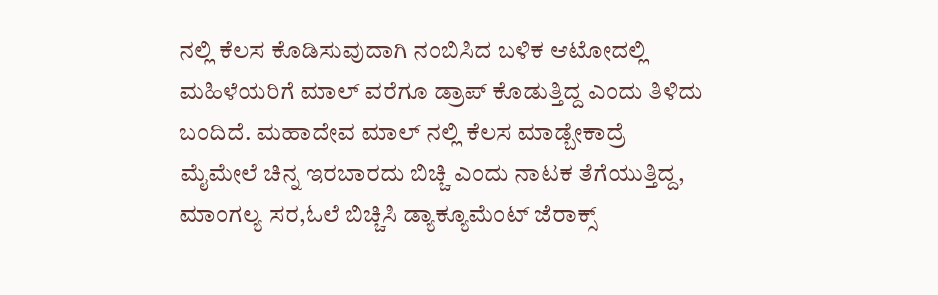ನಲ್ಲಿ ಕೆಲಸ ಕೊಡಿಸುವುದಾಗಿ ನಂಬಿಸಿದ ಬಳಿಕ ಆಟೋದಲ್ಲಿ ಮಹಿಳೆಯರಿಗೆ ಮಾಲ್ ವರೆಗೂ ಡ್ರಾಪ್ ಕೊಡುತ್ತಿದ್ದ ಎಂದು ತಿಳಿದು ಬಂದಿದೆ. ಮಹಾದೇವ ಮಾಲ್ ನಲ್ಲಿ ಕೆಲಸ ಮಾಡ್ಬೇಕಾದ್ರೆ ಮೈಮೇಲೆ ಚಿನ್ನ ಇರಬಾರದು ಬಿಚ್ಚಿ ಎಂದು ನಾಟಕ ತೆಗೆಯುತ್ತಿದ್ದ, ಮಾಂಗಲ್ಯ ಸರ,ಓಲೆ ಬಿಚ್ಚಿಸಿ ಡ್ಯಾಕ್ಯೂಮೆಂಟ್ ಜೆರಾಕ್ಸ್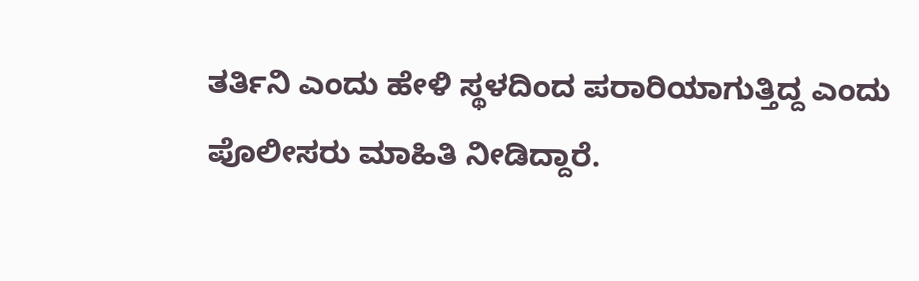ತರ್ತಿನಿ ಎಂದು ಹೇಳಿ ಸ್ಥಳದಿಂದ ಪರಾರಿಯಾಗುತ್ತಿದ್ದ ಎಂದು ಪೊಲೀಸರು ಮಾಹಿತಿ ನೀಡಿದ್ದಾರೆ.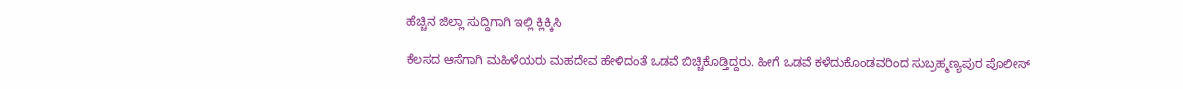ಹೆಚ್ಚಿನ ಜಿಲ್ಲಾ ಸುದ್ದಿಗಾಗಿ ಇಲ್ಲಿ ಕ್ಲಿಕ್ಕಿಸಿ

ಕೆಲಸದ ಆಸೆಗಾಗಿ ಮಹಿಳೆಯರು ಮಹದೇವ ಹೇಳಿದಂತೆ ಒಡವೆ ಬಿಚ್ಚಿಕೊಡ್ತಿದ್ದರು. ಹೀಗೆ ಒಡವೆ ಕಳೆದುಕೊಂಡವರಿಂದ ಸುಬ್ರಹ್ಮಣ್ಯಪುರ ಪೊಲೀಸ್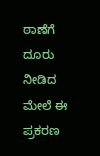ಠಾಣೆಗೆ ದೂರು ನೀಡಿದ ಮೇಲೆ ಈ ಪ್ರಕರಣ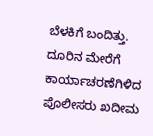ಬೆಳಕಿಗೆ ಬಂದಿತ್ತು. ದೂರಿನ ಮೇರೆಗೆ ಕಾರ್ಯಾಚರಣೆಗಿಳಿದ ಪೊಲೀಸರು ಖದೀಮ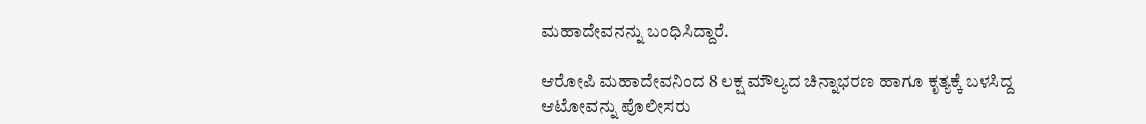ಮಹಾದೇವನನ್ನು ಬಂಧಿಸಿದ್ದಾರೆ.

ಆರೋಪಿ ಮಹಾದೇವನಿಂದ 8 ಲಕ್ಷ ಮೌಲ್ಯದ ಚಿನ್ನಾಭರಣ ಹಾಗೂ ಕೃತ್ಯಕ್ಕೆ ಬಳಸಿದ್ದ ಆಟೋವನ್ನು ಪೊಲೀಸರು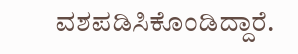ವಶಪಡಿಸಿಕೊಂಡಿದ್ದಾರೆ.